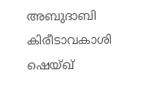അബുദാബി കിരീടാവകാശി ഷെയ്ഖ്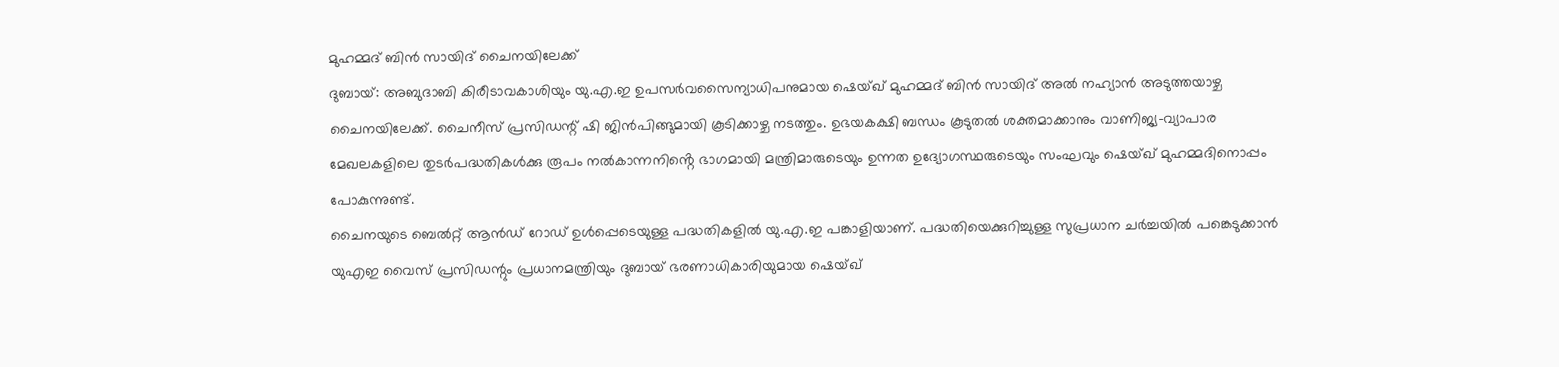മുഹമ്മദ് ബിൻ സായിദ് ചൈനയിലേക്ക്
ദുബായ്: അബുദാബി കിരീടാവകാശിയും യു.എ.ഇ ഉപസർവസൈന്യാധിപനുമായ ഷെയ്ഖ് മുഹമ്മദ് ബിൻ സായിദ് അൽ നഹ്യാൻ അടുത്തയാഴ്ച ചൈനയിലേക്ക്. ചൈനീസ് പ്രസിഡന്റ് ഷി ജിൻപിങ്ങുമായി കൂടിക്കാഴ്ച നടത്തും. ഉഭയകക്ഷി ബന്ധം കൂടുതൽ ശക്തമാക്കാനും വാണിജ്യ-വ്യാപാര മേഖലകളിലെ തുടർപദ്ധതികൾക്കു രൂപം നൽകാന്നനിൻ്റെ ഭാഗമായി മന്ത്രിമാരുടെയും ഉന്നത ഉദ്യോഗസ്ഥരുടെയും സംഘവും ഷെയ്ഖ് മുഹമ്മദിനൊപ്പം പോകുന്നുണ്ട്.
ചൈനയുടെ ബെൽറ്റ് ആൻഡ് റോഡ് ഉൾപ്പെടെയുള്ള പദ്ധതികളിൽ യു.എ.ഇ പങ്കാളിയാണ്. പദ്ധതിയെക്കുറിച്ചുള്ള സുപ്രധാന ചർച്ചയിൽ പങ്കെടുക്കാൻ യുഎഇ വൈസ് പ്രസിഡന്റും പ്രധാനമന്ത്രിയും ദുബായ് ഭരണാധികാരിയുമായ ഷെയ്ഖ്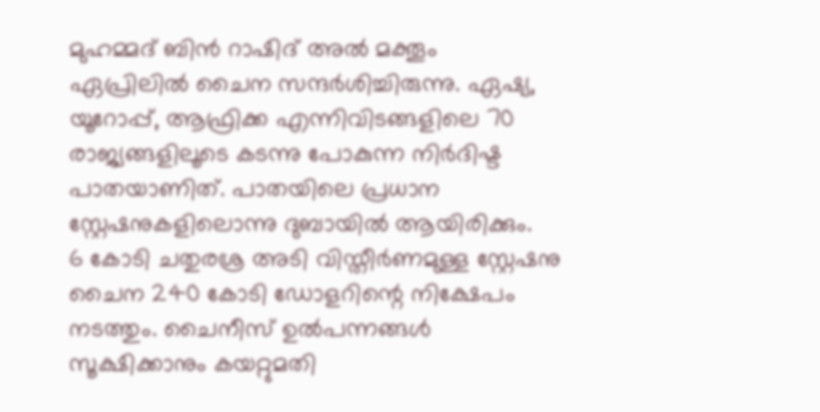മുഹമ്മദ് ബിൻ റാഷിദ് അൽ മക്തൂം ഏപ്രിലിൽ ചൈന സന്ദർശിച്ചിരുന്നു. ഏഷ്യ, യൂറോപ്പ്, ആഫ്രിക്ക എന്നിവിടങ്ങളിലെ 70 രാജ്യങ്ങളിലൂടെ കടന്നു പോകുന്ന നിർദിഷ്ട പാതയാണിത്. പാതയിലെ പ്രധാന സ്റ്റേഷനുകളിലൊന്നു ദുബായിൽ ആയിരിക്കും.
6 കോടി ചതുരശ്ര അടി വിസ്തീർണമുള്ള സ്റ്റേഷനു ചൈന 240 കോടി ഡോളറിന്റെ നിക്ഷേപം നടത്തും. ചൈനീസ് ഉൽപന്നങ്ങൾ സൂക്ഷിക്കാനും കയറ്റുമതി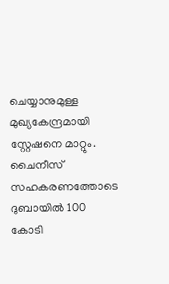ചെയ്യാനുമുള്ള മുഖ്യകേന്ദ്രമായി സ്റ്റേഷനെ മാറ്റും. ചൈനീസ് സഹകരണത്തോടെ ദുബായിൽ 100 കോടി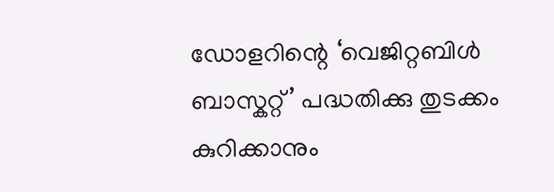ഡോളറിന്റെ ‘വെജിറ്റബിൾ ബാസ്കറ്റ്’ പദ്ധതിക്കു തുടക്കം കുറിക്കാനും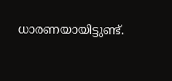ധാരണയായിട്ടുണ്ട്.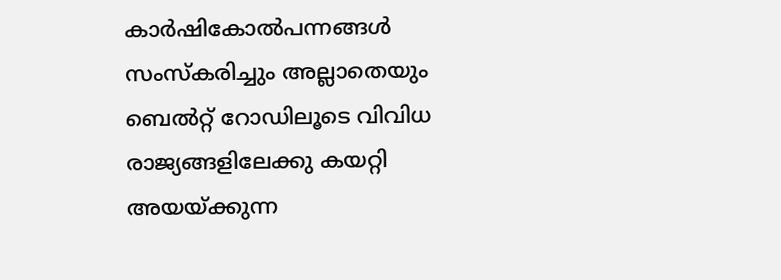കാർഷികോൽപന്നങ്ങൾ സംസ്കരിച്ചും അല്ലാതെയും ബെൽറ്റ് റോഡിലൂടെ വിവിധ രാജ്യങ്ങളിലേക്കു കയറ്റി അയയ്ക്കുന്ന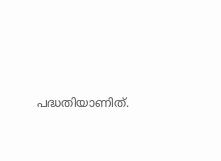പദ്ധതിയാണിത്.